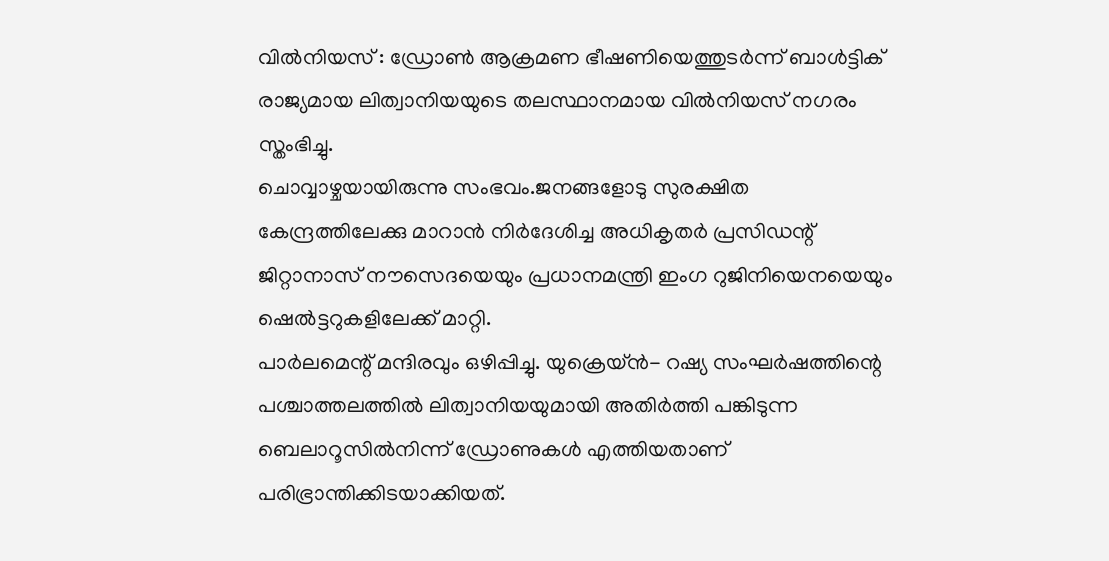വിൽനിയസ് : ഡ്രോൺ ആക്രമണ ഭീഷണിയെത്തുടർന്ന് ബാൾട്ടിക് രാജ്യമായ ലിത്വാനിയയുടെ തലസ്ഥാനമായ വിൽനിയസ് നഗരം സ്തംഭിച്ചു.
ചൊവ്വാഴ്ചയായിരുന്നു സംഭവം.ജനങ്ങളോടു സുരക്ഷിത കേന്ദ്രത്തിലേക്കു മാറാൻ നിർദേശിച്ച അധികൃതർ പ്രസിഡന്റ് ജിറ്റാനാസ് നൗസെദയെയും പ്രധാനമന്ത്രി ഇംഗ റുജിനിയെനയെയും ഷെൽട്ടറുകളിലേക്ക് മാറ്റി.
പാർലമെന്റ് മന്ദിരവും ഒഴിപ്പിച്ചു. യുക്രെയ്ൻ- റഷ്യ സംഘർഷത്തിന്റെ പശ്ചാത്തലത്തിൽ ലിത്വാനിയയുമായി അതിർത്തി പങ്കിടുന്ന ബെലാറൂസിൽനിന്ന് ഡ്രോണുകൾ എത്തിയതാണ് പരിഭ്രാന്തിക്കിടയാക്കിയത്.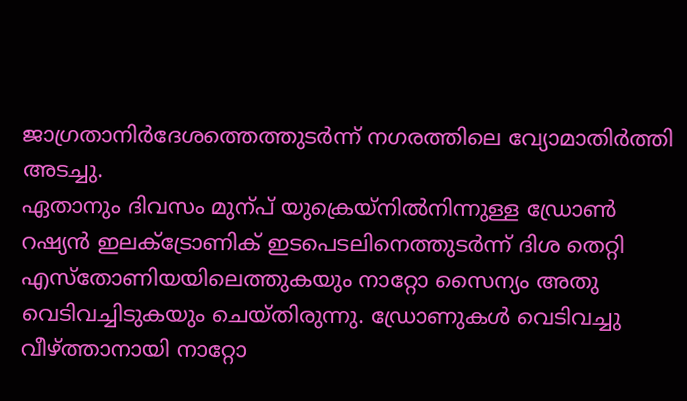ജാഗ്രതാനിർദേശത്തെത്തുടർന്ന് നഗരത്തിലെ വ്യോമാതിർത്തി അടച്ചു.
ഏതാനും ദിവസം മുന്പ് യുക്രെയ്നിൽനിന്നുള്ള ഡ്രോൺ റഷ്യൻ ഇലക്ട്രോണിക് ഇടപെടലിനെത്തുടർന്ന് ദിശ തെറ്റി എസ്തോണിയയിലെത്തുകയും നാറ്റോ സൈന്യം അതു വെടിവച്ചിടുകയും ചെയ്തിരുന്നു. ഡ്രോണുകൾ വെടിവച്ചു വീഴ്ത്താനായി നാറ്റോ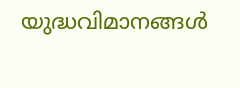യുദ്ധവിമാനങ്ങൾ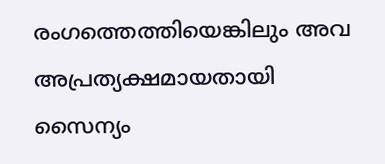രംഗത്തെത്തിയെങ്കിലും അവ അപ്രത്യക്ഷമായതായി സൈന്യം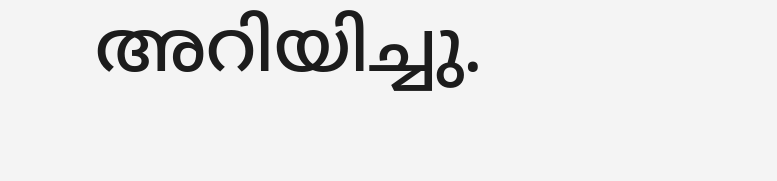അറിയിച്ചു.